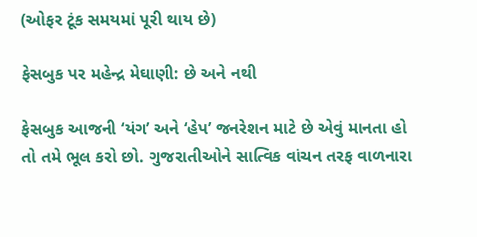(ઓફર ટૂંક સમયમાં પૂરી થાય છે)

ફેસબુક પર મહેન્દ્ર મેઘાણી: છે અને નથી

ફેસબુક આજની ‘યંગ’ અને ‘હેપ’ જનરેશન માટે છે એવું માનતા હો તો તમે ભૂલ કરો છો. ગુજરાતીઓને સાત્વિક વાંચન તરફ વાળનારા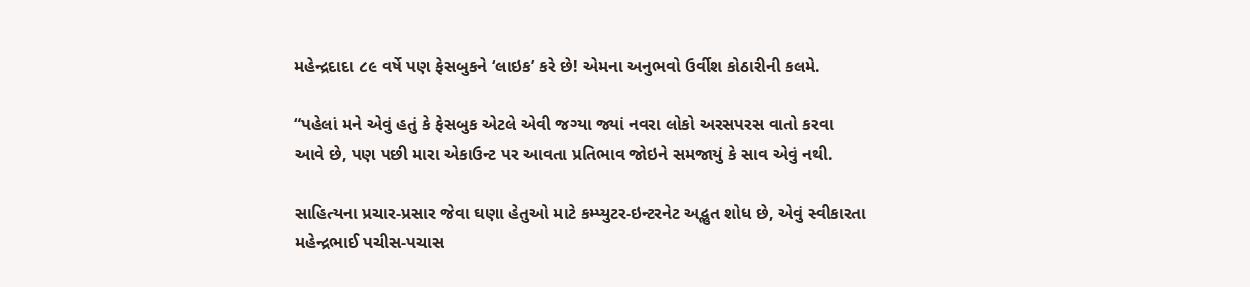મહેન્દ્રદાદા ૮૯ વર્ષે પણ ફેસબુકને ‘લાઇક’ કરે છે! એમના અનુભવો ઉર્વીશ કોઠારીની કલમે.

“પહેલાં મને એવું હતું કે ફેસબુક એટલે એવી જગ્યા જ્યાં નવરા લોકો અરસપરસ વાતો કરવા આવે છે, પણ પછી મારા એકાઉન્ટ પર આવતા પ્રતિભાવ જોઇને સમજાયું કે સાવ એવું નથી.

સાહિત્યના પ્રચાર-પ્રસાર જેવા ઘણા હેતુઓ માટે કમ્પ્યુટર-ઇન્ટરનેટ અદ્ભુત શોધ છે, એવું સ્વીકારતા મહેન્દ્રભાઈ પચીસ-પચાસ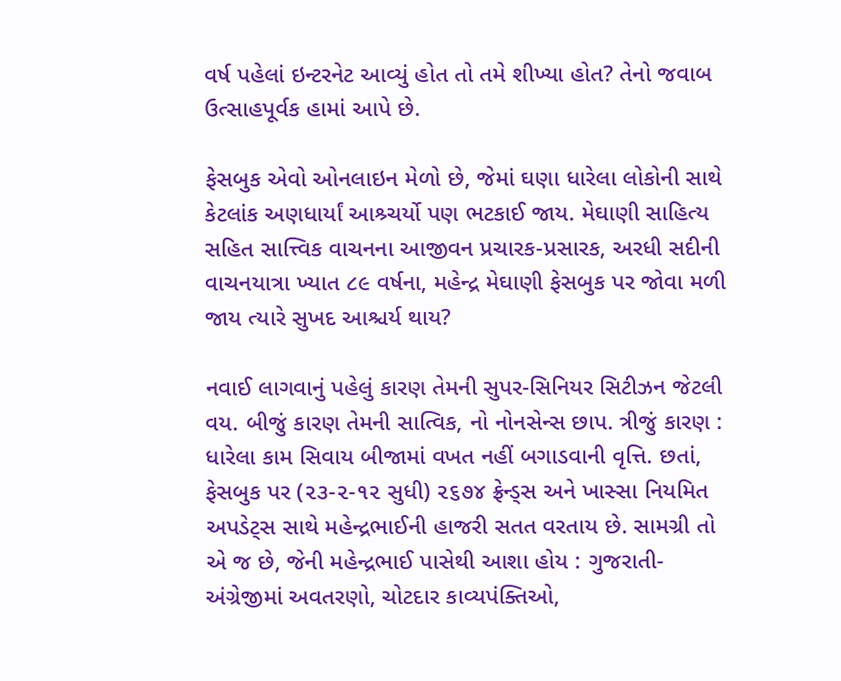વર્ષ પહેલાં ઇન્ટરનેટ આવ્યું હોત તો તમે શીખ્યા હોત? તેનો જવાબ ઉત્સાહપૂર્વક હામાં આપે છે.

ફેસબુક એવો ઓનલાઇન મેળો છે, જેમાં ઘણા ધારેલા લોકોની સાથે કેટલાંક અણધાર્યાં આશ્ર્ચર્યો પણ ભટકાઈ જાય. મેઘાણી સાહિત્ય સહિત સાત્ત્વિક વાચનના આજીવન પ્રચારક-પ્રસારક, અરધી સદીની વાચનયાત્રા ખ્યાત ૮૯ વર્ષના, મહેન્દ્ર મેઘાણી ફેસબુક પર જોવા મળી જાય ત્યારે સુખદ આશ્ચર્ય થાય?

નવાઈ લાગવાનું પહેલું કારણ તેમની સુપર-સિનિયર સિટીઝન જેટલી વય. બીજું કારણ તેમની સાત્વિક, નો નોનસેન્સ છાપ. ત્રીજું કારણ : ધારેલા કામ સિવાય બીજામાં વખત નહીં બગાડવાની વૃત્તિ. છતાં, ફેસબુક પર (૨૩-૨-૧૨ સુધી) ૨૬૭૪ ફ્રેન્ડ્સ અને ખાસ્સા નિયમિત અપડેટ્સ સાથે મહેન્દ્રભાઈની હાજરી સતત વરતાય છે. સામગ્રી તો એ જ છે, જેની મહેન્દ્રભાઈ પાસેથી આશા હોય : ગુજરાતી-અંગ્રેજીમાં અવતરણો, ચોટદાર કાવ્યપંક્તિઓ,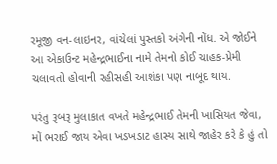રમૂજી વન-લાઇનર, વાંચેલાં પુસ્તકો અંગેની નોંધ. એ જોઈને આ એકાઉન્ટ મહેન્દ્રભાઈના નામે તેમનો કોઈ ચાહક-પ્રેમી ચલાવતો હોવાની રહીસહી આશંકા પણ નાબૂદ થાય.

પરંતુ રૂબરૂ મુલાકાત વખતે મહેન્દ્રભાઈ તેમની ખાસિયત જેવા, મોં ભરાઈ જાય એવા ખડખડાટ હાસ્ય સાથે જાહેર કરે કે હું તો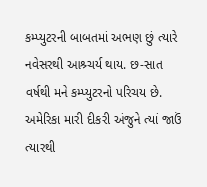કમ્પ્યુટરની બાબતમાં અભણ છું ત્યારે નવેસરથી આશ્ર્ચર્ય થાય. છ-સાત વર્ષથી મને કમ્પ્યુટરનો પરિચય છે. અમેરિકા મારી દીકરી અંજુને ત્યાં જાઉં ત્યારથી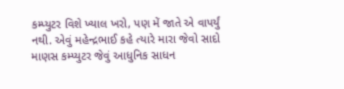કમ્પ્યુટર વિશે ખ્યાલ ખરો, પણ મેં જાતે એ વાપર્યું નથી. એવું મહેન્દ્રભાઈ કહે ત્યારે મારા જેવો સાદો માણસ કમ્પ્યુટર જેવું આધુનિક સાધન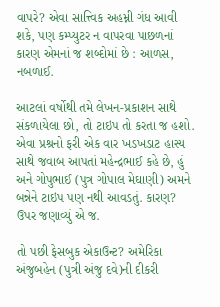વાપરે? એવા સાત્ત્વિક અહમ્ની ગંધ આવી શકે, પણ કમ્પ્યુટર ન વાપરવા પાછળનાં કારણ એમનાં જ શબ્દોમાં છે : આળસ, નબળાઈ.

આટલાં વર્ષોથી તમે લેખન-પ્રકાશન સાથે સંકળાયેલા છો, તો ટાઇપ તો કરતા જ હશો. એવા પ્રશ્રનો ફરી એક વાર ખડખડાટ હાસ્ય સાથે જવાબ આપતાં મહેન્દ્રભાઈ કહે છે, હું અને ગોપુભાઈ (પુત્ર ગોપાલ મેઘાણી) અમને બન્નેને ટાઇપ પણ નથી આવડતું. કારણ? ઉપર જણાવ્યું એ જ.

તો પછી ફેસબુક એકાઉન્ટ? અમેરિકા અંજુબહેન (પુત્રી અંજુ દવે)ની દીકરી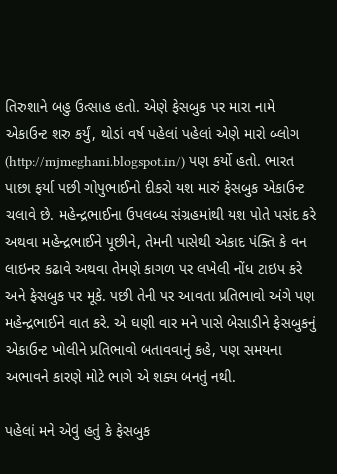તિરુશાને બહુ ઉત્સાહ હતો. એણે ફેસબુક પર મારા નામે એકાઉન્ટ શરુ કર્યું, થોડાં વર્ષ પહેલાં પહેલાં એણે મારો બ્લોગ (http://mjmeghani.blogspot.in/) પણ કર્યો હતો. ભારત પાછા ફર્યા પછી ગોપુભાઈનો દીકરો યશ મારું ફેસબુક એકાઉન્ટ ચલાવે છે. મહેન્દ્રભાઈના ઉપલબ્ધ સંગ્રહમાંથી યશ પોતે પસંદ કરે અથવા મહેન્દ્રભાઈને પૂછીને, તેમની પાસેથી એકાદ પંક્તિ કે વન લાઇનર કઢાવે અથવા તેમણે કાગળ પર લખેલી નોંધ ટાઇપ કરે અને ફેસબુક પર મૂકે. પછી તેની પર આવતા પ્રતિભાવો અંગે પણ મહેન્દ્રભાઈને વાત કરે. એ ઘણી વાર મને પાસે બેસાડીને ફેસબુકનું એકાઉન્ટ ખોલીને પ્રતિભાવો બતાવવાનું કહે, પણ સમયના અભાવને કારણે મોટે ભાગે એ શક્ય બનતું નથી.

પહેલાં મને એવું હતું કે ફેસબુક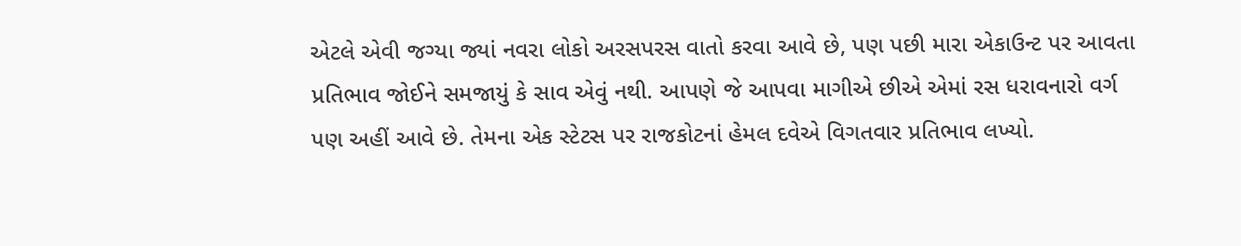એટલે એવી જગ્યા જ્યાં નવરા લોકો અરસપરસ વાતો કરવા આવે છે, પણ પછી મારા એકાઉન્ટ પર આવતા પ્રતિભાવ જોઈને સમજાયું કે સાવ એવું નથી. આપણે જે આપવા માગીએ છીએ એમાં રસ ધરાવનારો વર્ગ પણ અહીં આવે છે. તેમના એક સ્ટેટસ પર રાજકોટનાં હેમલ દવેએ વિગતવાર પ્રતિભાવ લખ્યો.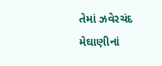તેમાં ઝવેરચંદ મેઘાણીનાં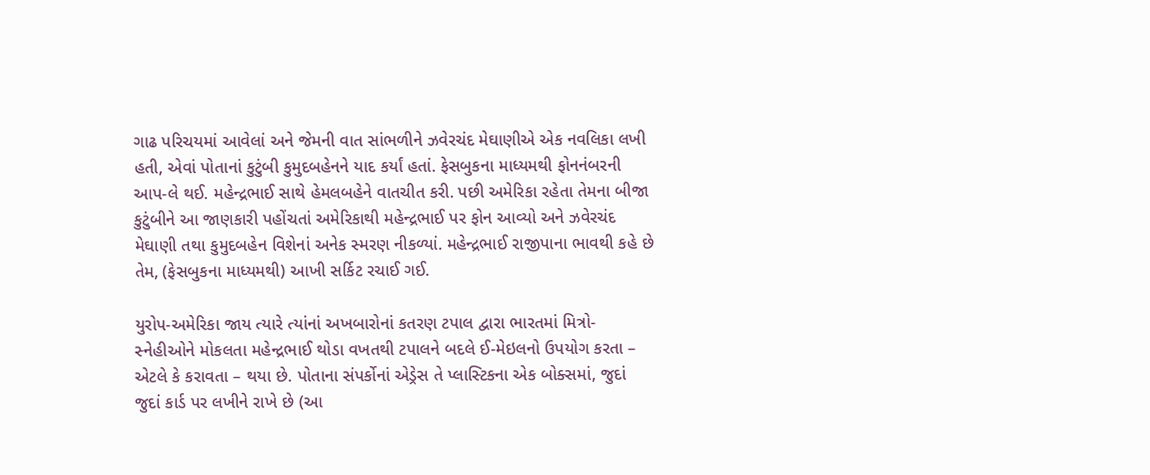ગાઢ પરિચયમાં આવેલાં અને જેમની વાત સાંભળીને ઝવેરચંદ મેઘાણીએ એક નવલિકા લખી હતી, એવાં પોતાનાં કુટુંબી કુમુદબહેનને યાદ કર્યાં હતાં. ફેસબુકના માધ્યમથી ફોનનંબરની આપ-લે થઈ. મહેન્દ્રભાઈ સાથે હેમલબહેને વાતચીત કરી. પછી અમેરિકા રહેતા તેમના બીજા કુટુંબીને આ જાણકારી પહોંચતાં અમેરિકાથી મહેન્દ્રભાઈ પર ફોન આવ્યો અને ઝવેરચંદ મેઘાણી તથા કુમુદબહેન વિશેનાં અનેક સ્મરણ નીકળ્યાં. મહેન્દ્રભાઈ રાજીપાના ભાવથી કહે છે તેમ, (ફેસબુકના માધ્યમથી) આખી સર્કિટ રચાઈ ગઈ.

યુરોપ-અમેરિકા જાય ત્યારે ત્યાંનાં અખબારોનાં કતરણ ટપાલ દ્વારા ભારતમાં મિત્રો-સ્નેહીઓને મોકલતા મહેન્દ્રભાઈ થોડા વખતથી ટપાલને બદલે ઈ-મેઇલનો ઉપયોગ કરતા – એટલે કે કરાવતા – થયા છે. પોતાના સંપર્કોનાં એડ્રેસ તે પ્લાસ્ટિકના એક બોક્સમાં, જુદાં જુદાં કાર્ડ પર લખીને રાખે છે (આ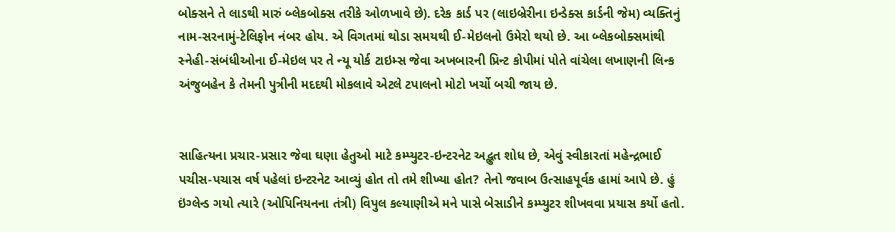બોક્સને તે લાડથી મારું બ્લેકબોક્સ તરીકે ઓળખાવે છે). દરેક કાર્ડ પર (લાઇબ્રેરીના ઇન્ડેક્સ કાર્ડની જેમ) વ્યક્તિનું નામ-સરનામું-ટેલિફોન નંબર હોય. એ વિગતમાં થોડા સમયથી ઈ-મેઇલનો ઉમેરો થયો છે. આ બ્લેકબોક્સમાંથી સ્નેહી-સંબંધીઓના ઈ-મેઇલ પર તે ન્યૂ યોર્ક ટાઇમ્સ જેવા અખબારની પ્રિન્ટ કોપીમાં પોતે વાંચેલા લખાણની લિન્ક અંજુબહેન કે તેમની પુત્રીની મદદથી મોકલાવે એટલે ટપાલનો મોટો ખર્ચો બચી જાય છે.


સાહિત્યના પ્રચાર-પ્રસાર જેવા ઘણા હેતુઓ માટે કમ્પ્યુટર-ઇન્ટરનેટ અદ્ભુત શોધ છે, એવું સ્વીકારતાં મહેન્દ્રભાઈ પચીસ-પચાસ વર્ષ પહેલાં ઇન્ટરનેટ આવ્યું હોત તો તમે શીખ્યા હોત? તેનો જવાબ ઉત્સાહપૂર્વક હામાં આપે છે. હું ઇંગ્લેન્ડ ગયો ત્યારે (ઓપિનિયનના તંત્રી) વિપુલ કલ્યાણીએ મને પાસે બેસાડીને કમ્પ્યુટર શીખવવા પ્રયાસ કર્યો હતો.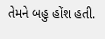તેમને બહુ હોંશ હતી.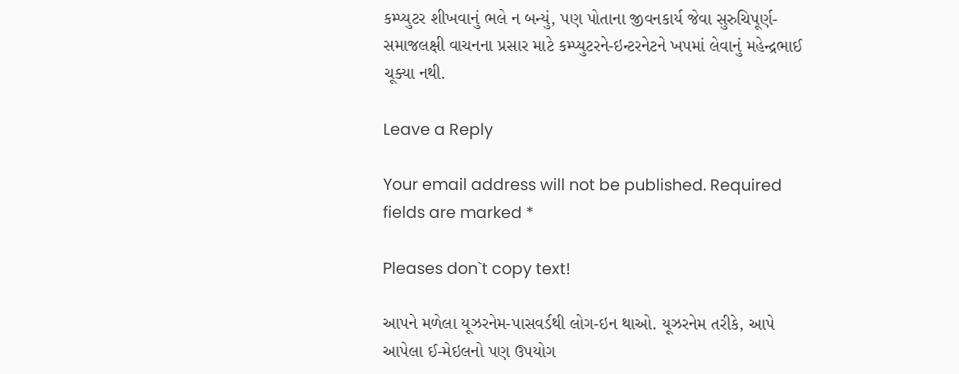કમ્પ્યુટર શીખવાનું ભલે ન બન્યું, પણ પોતાના જીવનકાર્ય જેવા સુરુચિપૂર્ણ-સમાજલક્ષી વાચનના પ્રસાર માટે કમ્પ્યુટરને-ઇન્ટરનેટને ખપમાં લેવાનું મહેન્દ્રભાઈ ચૂક્યા નથી.

Leave a Reply

Your email address will not be published. Required fields are marked *

Pleases don`t copy text!

આપને મળેલા યૂઝરનેમ-પાસવર્ડથી લોગ-ઇન થાઓ. યૂઝરનેમ તરીકે, આપે આપેલા ઈ-મેઇલનો પણ ઉપયોગ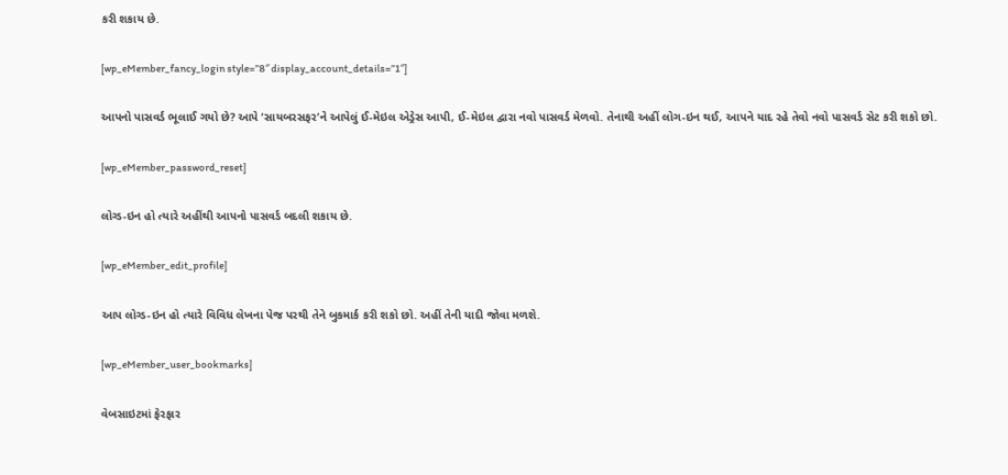કરી શકાય છે.

[wp_eMember_fancy_login style=”8″ display_account_details=”1″]

આપનો પાસવર્ડ ભૂલાઈ ગયો છે? આપે ‘સાયબરસફર’ને આપેલું ઈ-મેઇલ એડ્રેસ આપી, ઈ-મેઇલ દ્વારા નવો પાસવર્ડ મેળવો. તેનાથી અહીં લોગ-ઇન થઈ, આપને યાદ રહે તેવો નવો પાસવર્ડ સેટ કરી શકો છો.

[wp_eMember_password_reset]

લોગ્ડ-ઇન હો ત્યારે અહીંથી આપનો પાસવર્ડ બદલી શકાય છે.

[wp_eMember_edit_profile]

આપ લોગ્ડ-ઇન હો ત્યારે વિવિધ લેખના પેજ પરથી તેને બુકમાર્ક કરી શકો છો. અહીં તેની યાદી જોવા મળશે.

[wp_eMember_user_bookmarks]

વેબસાઇટમાં ફેરફાર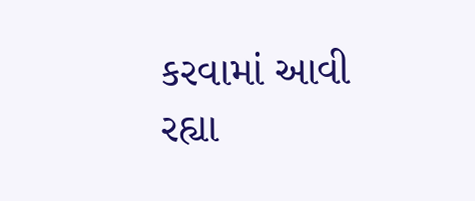કરવામાં આવી રહ્યા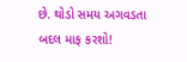છે. થોડો સમય અગવડતા બદલ માફ કરશો!